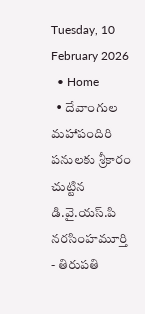Tuesday, 10 February 2026
  • Home
  • దేవాంగుల మహాపందిరి పనులకు శ్రీకారం చుట్టిన డి.వై.యస్.పి నరసింహమూర్తి
- తిరుపతి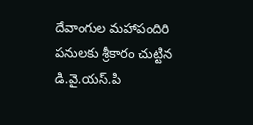దేవాంగుల మహాపందిరి పనులకు శ్రీకారం చుట్టిన డి.వై.యస్.పి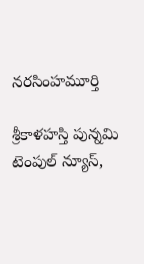నరసింహమూర్తి

శ్రీకాళహస్తి పున్నమి టెంపుల్ న్యూస్,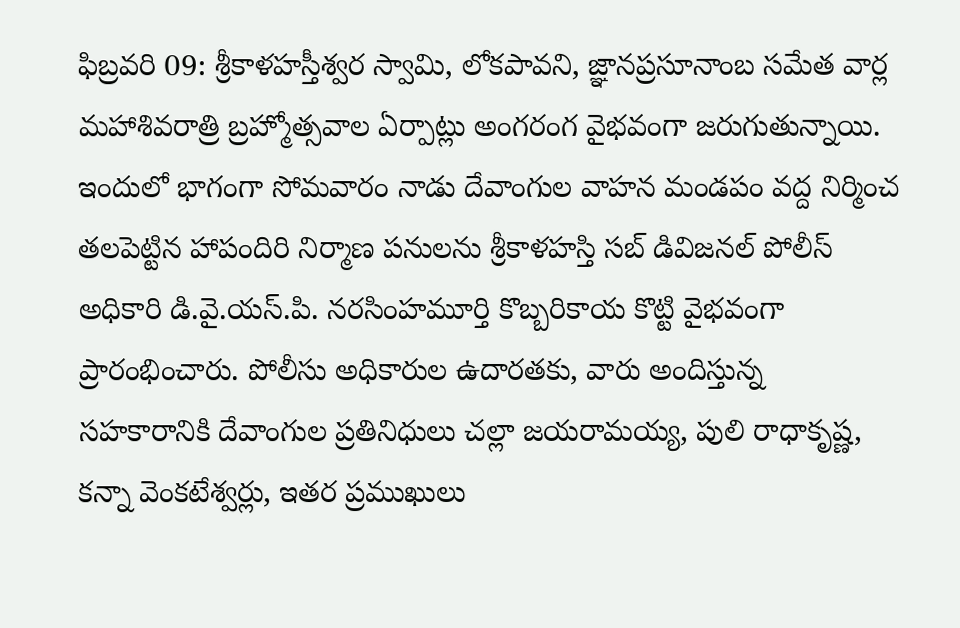ఫిబ్రవరి 09: శ్రీకాళహస్తీశ్వర స్వామి, లోకపావని, జ్ఞానప్రసూనాంబ సమేత వార్ల మహాశివరాత్రి బ్రహ్మోత్సవాల ఏర్పాట్లు అంగరంగ వైభవంగా జరుగుతున్నాయి. ఇందులో భాగంగా సోమవారం నాడు దేవాంగుల వాహన మండపం వద్ద నిర్మించ తలపెట్టిన హాపందిరి నిర్మాణ పనులను శ్రీకాళహస్తి సబ్ డివిజనల్ పోలీస్ అధికారి డి.వై.యస్.పి. నరసింహమూర్తి కొబ్బరికాయ కొట్టి వైభవంగా ప్రారంభించారు. పోలీసు అధికారుల ఉదారతకు, వారు అందిస్తున్న సహకారానికి దేవాంగుల ప్రతినిధులు చల్లా జయరామయ్య, పులి రాధాకృష్ణ, కన్నా వెంకటేశ్వర్లు, ఇతర ప్రముఖులు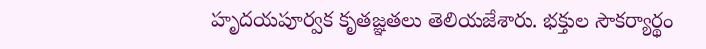హృదయపూర్వక కృతజ్ఞతలు తెలియజేశారు. భక్తుల సౌకర్యార్థం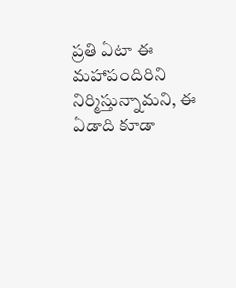ప్రతి ఏటా ఈ మహాపందిరిని నిర్మిస్తున్నామని, ఈ ఏడాది కూడా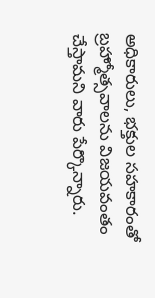అధికారులు, భక్తుల సహకారంతో బ్రహ్మోత్సవాలను విజయవంతం చేస్తామని వారు పేర్కొన్నారు.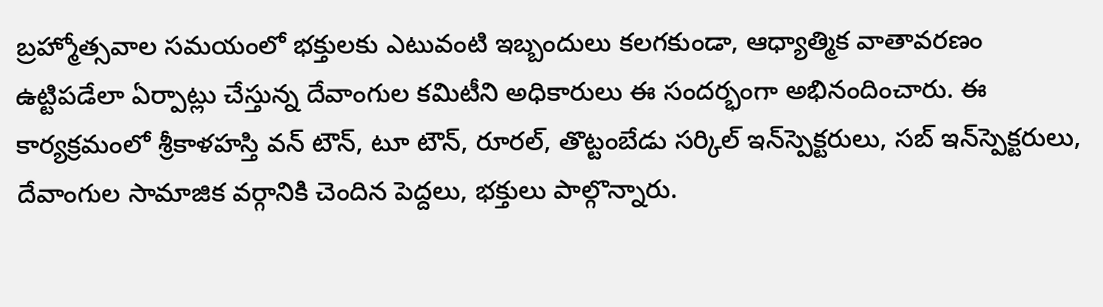బ్రహ్మోత్సవాల సమయంలో భక్తులకు ఎటువంటి ఇబ్బందులు కలగకుండా, ఆధ్యాత్మిక వాతావరణం ఉట్టిపడేలా ఏర్పాట్లు చేస్తున్న దేవాంగుల కమిటీని అధికారులు ఈ సందర్భంగా అభినందించారు. ఈ కార్యక్రమంలో శ్రీకాళహస్తి వన్ టౌన్, టూ టౌన్, రూరల్, తొట్టంబేడు సర్కిల్ ఇన్‌స్పెక్టరులు, సబ్ ఇన్‌స్పెక్టరులు, దేవాంగుల సామాజిక వర్గానికి చెందిన పెద్దలు, భక్తులు పాల్గొన్నారు.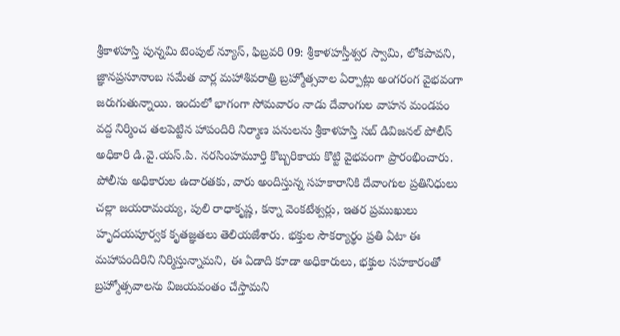శ్రీకాళహస్తి పున్నమి టెంపుల్ న్యూస్, ఫిబ్రవరి 09: శ్రీకాళహస్తీశ్వర స్వామి, లోకపావని, జ్ఞానప్రసూనాంబ సమేత వార్ల మహాశివరాత్రి బ్రహ్మోత్సవాల ఏర్పాట్లు అంగరంగ వైభవంగా జరుగుతున్నాయి. ఇందులో భాగంగా సోమవారం నాడు దేవాంగుల వాహన మండపం వద్ద నిర్మించ తలపెట్టిన హాపందిరి నిర్మాణ పనులను శ్రీకాళహస్తి సబ్ డివిజనల్ పోలీస్ అధికారి డి.వై.యస్.పి. నరసింహమూర్తి కొబ్బరికాయ కొట్టి వైభవంగా ప్రారంభించారు. పోలీసు అధికారుల ఉదారతకు, వారు అందిస్తున్న సహకారానికి దేవాంగుల ప్రతినిధులు చల్లా జయరామయ్య, పులి రాధాకృష్ణ, కన్నా వెంకటేశ్వర్లు, ఇతర ప్రముఖులు హృదయపూర్వక కృతజ్ఞతలు తెలియజేశారు. భక్తుల సౌకర్యార్థం ప్రతి ఏటా ఈ మహాపందిరిని నిర్మిస్తున్నామని, ఈ ఏడాది కూడా అధికారులు, భక్తుల సహకారంతో బ్రహ్మోత్సవాలను విజయవంతం చేస్తామని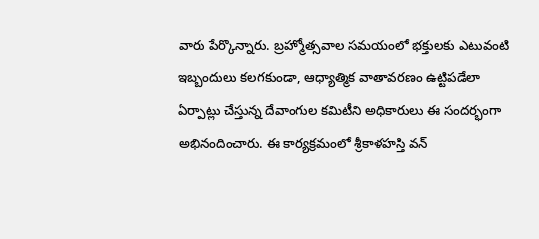వారు పేర్కొన్నారు. బ్రహ్మోత్సవాల సమయంలో భక్తులకు ఎటువంటి ఇబ్బందులు కలగకుండా, ఆధ్యాత్మిక వాతావరణం ఉట్టిపడేలా ఏర్పాట్లు చేస్తున్న దేవాంగుల కమిటీని అధికారులు ఈ సందర్భంగా అభినందించారు. ఈ కార్యక్రమంలో శ్రీకాళహస్తి వన్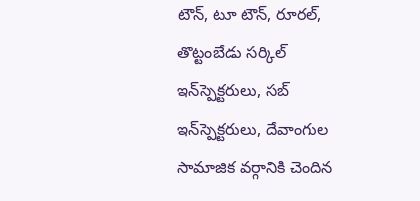టౌన్, టూ టౌన్, రూరల్, తొట్టంబేడు సర్కిల్ ఇన్‌స్పెక్టరులు, సబ్ ఇన్‌స్పెక్టరులు, దేవాంగుల సామాజిక వర్గానికి చెందిన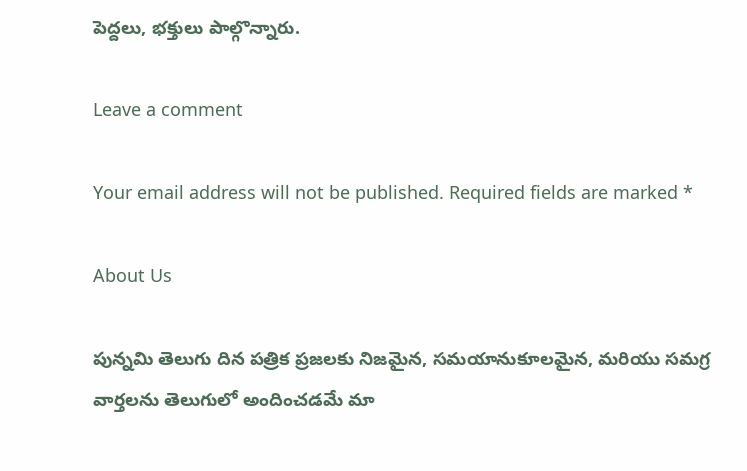పెద్దలు, భక్తులు పాల్గొన్నారు.

Leave a comment

Your email address will not be published. Required fields are marked *

About Us

పున్నమి తెలుగు దిన పత్రిక ప్రజలకు నిజమైన, సమయానుకూలమైన, మరియు సమగ్ర వార్తలను తెలుగులో అందించడమే మా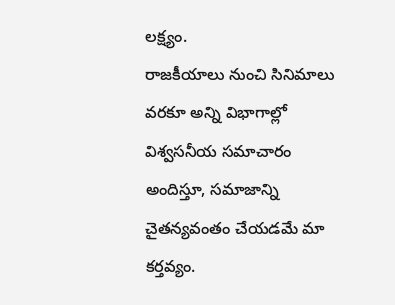లక్ష్యం.
రాజకీయాలు నుంచి సినిమాలు వరకూ అన్ని విభాగాల్లో విశ్వసనీయ సమాచారం అందిస్తూ, సమాజాన్ని చైతన్యవంతం చేయడమే మా కర్తవ్యం.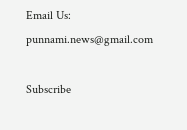Email Us: punnami.news@gmail.com

Subscribe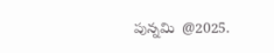పున్నమి  @2025.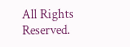All Rights Reserved.